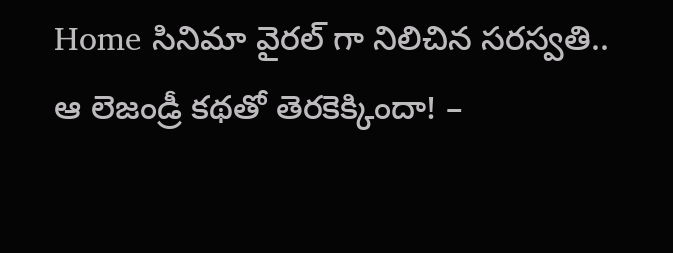Home సినిమా వైరల్ గా నిలిచిన సరస్వతి.. ఆ లెజండ్రీ కథతో తెరకెక్కిందా! –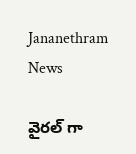Jananethram News

వైరల్ గా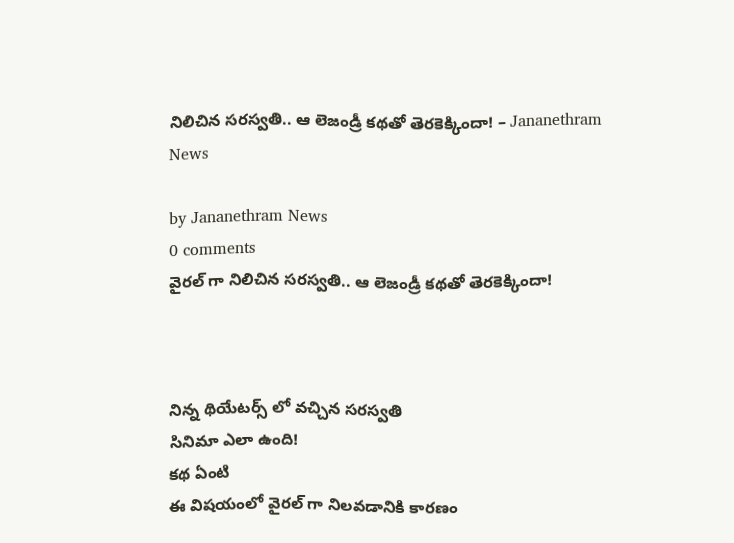నిలిచిన సరస్వతి.. ఆ లెజండ్రీ కథతో తెరకెక్కిందా! – Jananethram News

by Jananethram News
0 comments
వైరల్ గా నిలిచిన సరస్వతి.. ఆ లెజండ్రీ కథతో తెరకెక్కిందా!



నిన్న థియేటర్స్ లో వచ్చిన సరస్వతి
సినిమా ఎలా ఉంది!
కథ ఏంటి
ఈ విషయంలో వైరల్ గా నిలవడానికి కారణం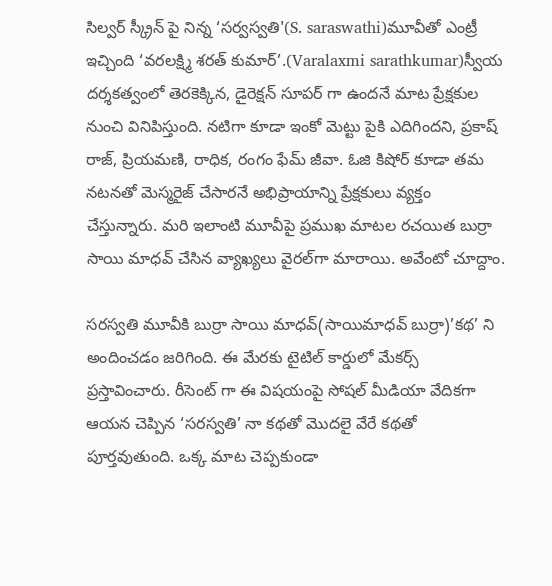సిల్వర్ స్క్రీన్ పై నిన్న ‘సర్వస్వతి'(S. saraswathi)మూవీతో ఎంట్రీ ఇచ్చింది ‘వరలక్ష్మి శరత్ కుమార్’.(Varalaxmi sarathkumar)స్వీయ దర్శకత్వంలో తెరకెక్కిన, డైరెక్షన్ సూపర్ గా ఉందనే మాట ప్రేక్షకుల నుంచి వినిపిస్తుంది. నటిగా కూడా ఇంకో మెట్టు పైకి ఎదిగిందని, ప్రకాష్ రాజ్, ప్రియమణి, రాధిక, రంగం ఫేమ్ జీవా. ఓజి కిషోర్ కూడా తమ నటనతో మెస్మరైజ్ చేసారనే అభిప్రాయాన్ని ప్రేక్షకులు వ్యక్తం చేస్తున్నారు. మరి ఇలాంటి మూవీపై ప్రముఖ మాటల రచయిత బుర్రా సాయి మాధవ్ చేసిన వ్యాఖ్యలు వైరల్‌గా మారాయి. అవేంటో చూద్దాం.

సరస్వతి మూవీకి బుర్రా సాయి మాధవ్(సాయిమాధవ్ బుర్రా)’కథ’ ని అందించడం జరిగింది. ఈ మేరకు టైటిల్ కార్డులో మేకర్స్ ప్రస్తావించారు. రీసెంట్ గా ఈ విషయంపై సోషల్ మీడియా వేదికగా ఆయన చెప్పిన ‘సరస్వతి’ నా కథతో మొదలై వేరే కథతో పూర్తవుతుంది. ఒక్క మాట చెప్పకుండా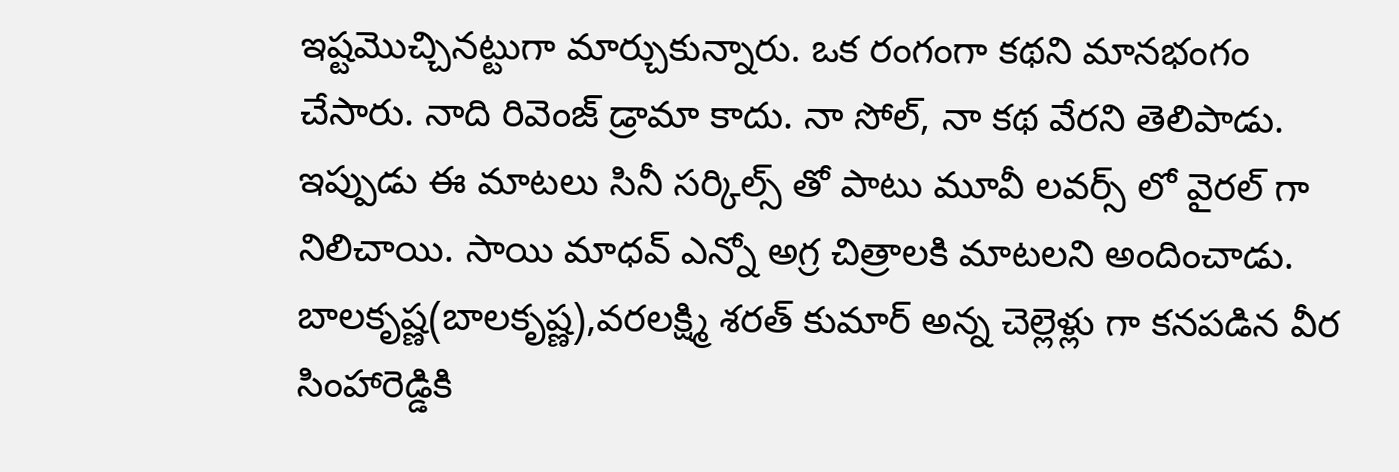ఇష్టమొచ్చినట్టుగా మార్చుకున్నారు. ఒక రంగంగా కథని మానభంగం చేసారు. నాది రివెంజ్ డ్రామా కాదు. నా సోల్, నా కథ వేరని తెలిపాడు. ఇప్పుడు ఈ మాటలు సినీ సర్కిల్స్ తో పాటు మూవీ లవర్స్ లో వైరల్ గా నిలిచాయి. సాయి మాధవ్ ఎన్నో అగ్ర చిత్రాలకి మాటలని అందించాడు. బాలకృష్ణ(బాలకృష్ణ),వరలక్ష్మి శరత్ కుమార్ అన్న చెల్లెళ్లు గా కనపడిన వీర సింహారెడ్డికి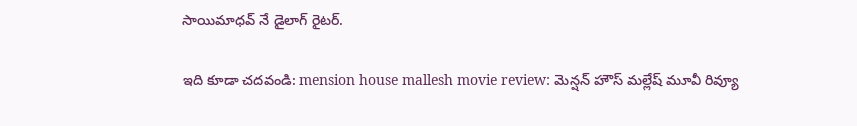సాయిమాధవ్ నే డైలాగ్ రైటర్.

ఇది కూడా చదవండి: mension house mallesh movie review: మెన్షన్ హౌస్ మల్లేష్ మూవీ రివ్యూ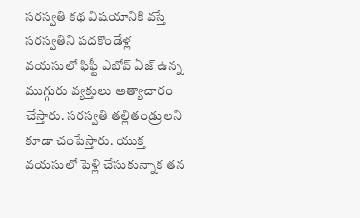సరస్వతి కథ విషయానికి వస్తే సరస్వతిని పదకొండేళ్ల వయసులో ఫిఫ్టీ ఎబోవ్ ఏజ్ ఉన్న ముగ్గురు వ్యక్తులు అత్యాచారం చేస్తారు. సరస్వతి తల్లితండ్రులని కూడా చంపేస్తారు. యుక్త వయసులో పెళ్లి చేసుకున్నాక తన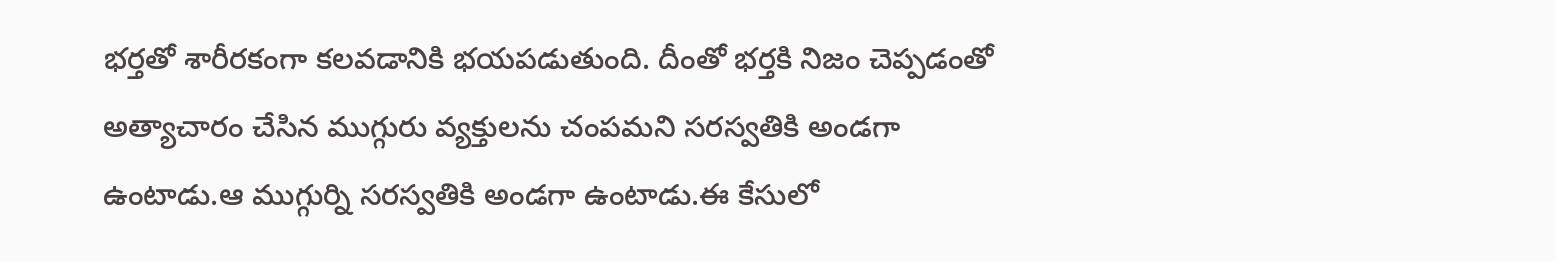భర్తతో శారీరకంగా కలవడానికి భయపడుతుంది. దీంతో భర్తకి నిజం చెప్పడంతో అత్యాచారం చేసిన ముగ్గురు వ్యక్తులను చంపమని సరస్వతికి అండగా ఉంటాడు.ఆ ముగ్గుర్ని సరస్వతికి అండగా ఉంటాడు.ఈ కేసులో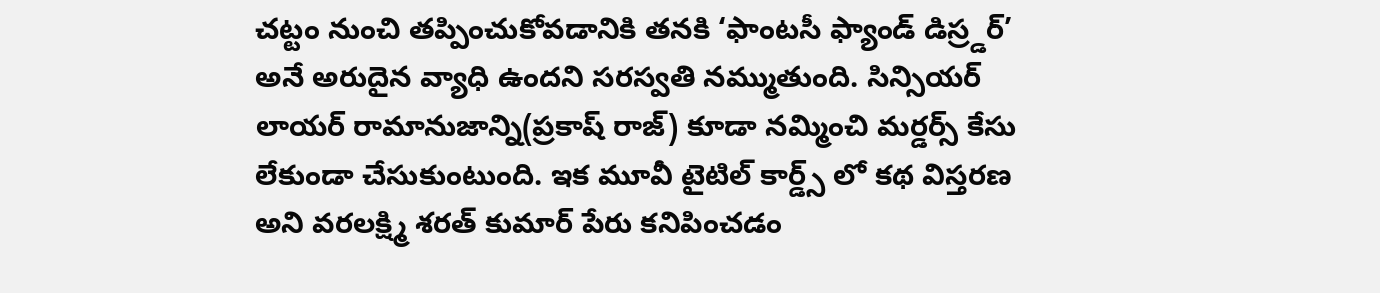చట్టం నుంచి తప్పించుకోవడానికి తనకి ‘ఫాంటసీ ఫ్యాండ్ డిస్ర్డర్’ అనే అరుదైన వ్యాధి ఉందని సరస్వతి నమ్ముతుంది. సిన్సియర్ లాయర్ రామానుజాన్ని(ప్రకాష్ రాజ్) కూడా నమ్మించి మర్డర్స్ కేసు లేకుండా చేసుకుంటుంది. ఇక మూవీ టైటిల్ కార్డ్స్ లో కథ విస్తరణ అని వరలక్ష్మి శరత్ కుమార్ పేరు కనిపించడం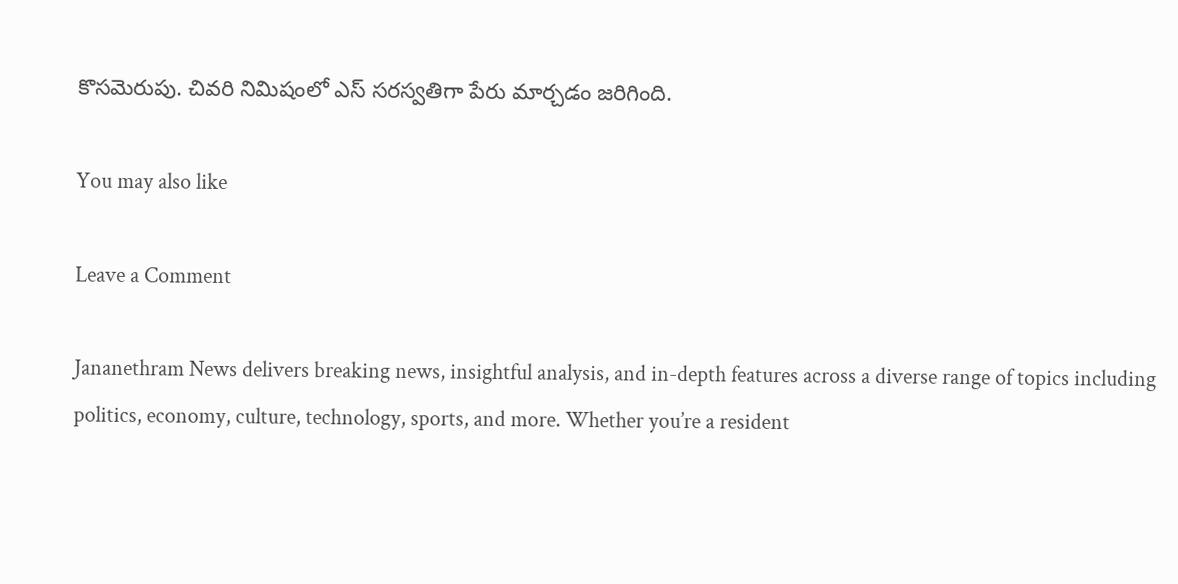కొసమెరుపు. చివరి నిమిషంలో ఎస్ సరస్వతిగా పేరు మార్చడం జరిగింది.

You may also like

Leave a Comment

Jananethram News delivers breaking news, insightful analysis, and in-depth features across a diverse range of topics including politics, economy, culture, technology, sports, and more. Whether you’re a resident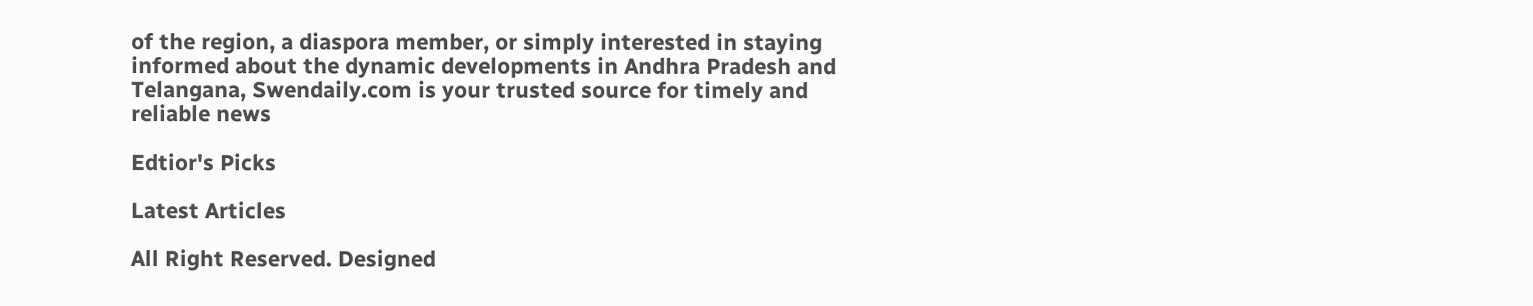of the region, a diaspora member, or simply interested in staying informed about the dynamic developments in Andhra Pradesh and Telangana, Swendaily.com is your trusted source for timely and reliable news

Edtior's Picks

Latest Articles

All Right Reserved. Designed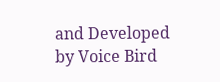and Developed by Voice Bird